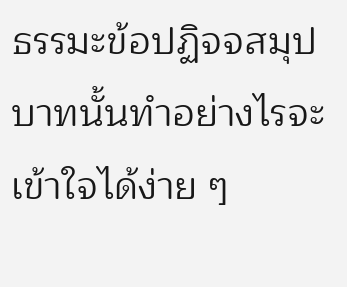ธรรมะข้อปฏิจจสมุปบาทนั้นทำอย่างไรจะเข้าใจได้ง่าย ๆ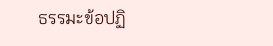ธรรมะข้อปฏิ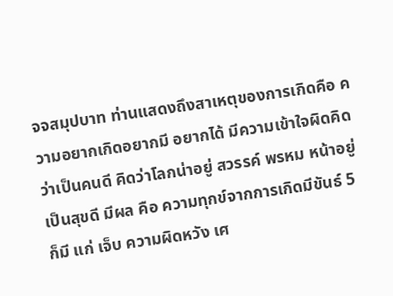จจสมุปบาท ท่านแสดงถึงสาเหตุของการเกิดคือ ความอยากเกิดอยากมี อยากได้ มีความเข้าใจผิดคิดว่าเป็นคนดี คิดว่าโลกน่าอยู่ สวรรค์ พรหม หน้าอยู่ เป็นสุขดี มีผล คือ ความทุกข์จากการเกิดมีขันธ์ 5 ก็มี แก่ เจ็บ ความผิดหวัง เศ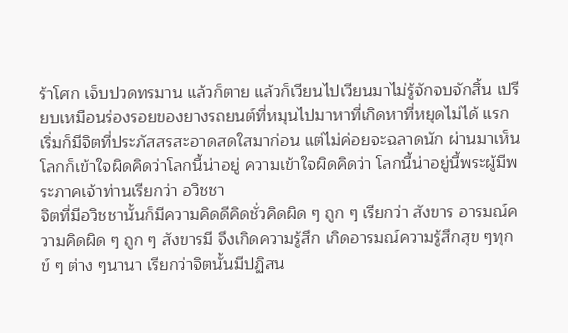ร้าโศก เจ็บปวดทรมาน แล้วก็ตาย แล้วก็เวียนไปเวียนมาไม่รู้จักจบจักสิ้น เปรียบเหมือนร่องรอยของยางรถยนต์ที่หมุนไปมาหาที่เกิดหาที่หยุดไม่ได้ แรกเริ่มก็มีจิตที่ประภัสสรสะอาดสดใสมาก่อน แต่ไม่ค่อยจะฉลาดนัก ผ่านมาเห็นโลกก็เข้าใจผิดคิดว่าโลกนี้น่าอยู่ ความเข้าใจผิดคิดว่า โลกนี้น่าอยู่นี้พระผู้มีพระภาคเจ้าท่านเรียกว่า อวิชชา
จิตที่มีอวิชชานั้นก็มีความคิดดีคิดชั่วคิดผิด ๆ ถูก ๆ เรียกว่า สังขาร อารมณ์ความคิดผิด ๆ ถูก ๆ สังขารมี จึงเกิดความรู้สึก เกิดอารมณ์ความรู้สึกสุข ๆทุกข์ ๆ ต่าง ๆนานา เรียกว่าจิตนั้นมีปฏิสน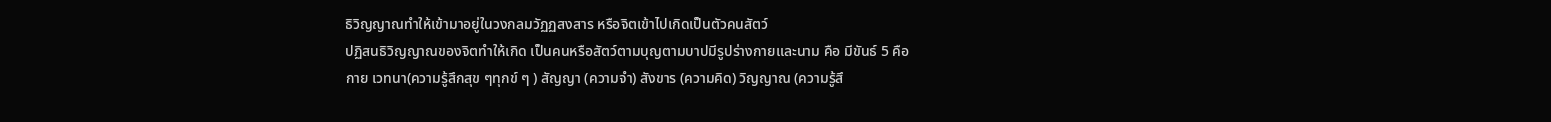ธิวิญญาณทำให้เข้ามาอยู่ในวงกลมวัฏฏสงสาร หรือจิตเข้าไปเกิดเป็นตัวคนสัตว์
ปฏิสนธิวิญญาณของจิตทำให้เกิด เป็นคนหรือสัตว์ตามบุญตามบาปมีรูปร่างกายและนาม คือ มีขันธ์ 5 คือ
กาย เวทนา(ความรู้สึกสุข ๆทุกข์ ๆ ) สัญญา (ความจำ) สังขาร (ความคิด) วิญญาณ (ความรู้สึ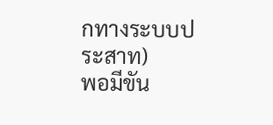กทางระบบประสาท)
พอมีขัน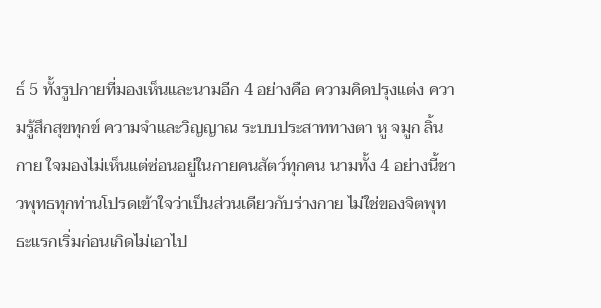ธ์ 5 ทั้งรูปกายที่มองเห็นและนามอีก 4 อย่างคือ ความคิดปรุงแต่ง ความรู้สึกสุขทุกข์ ความจำและวิญญาณ ระบบประสาททางตา หู จมูก ลิ้น กาย ใจมองไม่เห็นแต่ซ่อนอยู่ในกายคนสัตว์ทุกคน นามทั้ง 4 อย่างนี้ชาวพุทธทุกท่านโปรดเข้าใจว่าเป็นส่วนเดียวกับร่างกาย ไม่ใช่ของจิตพุทธะแรกเริ่มก่อนเกิดไม่เอาไป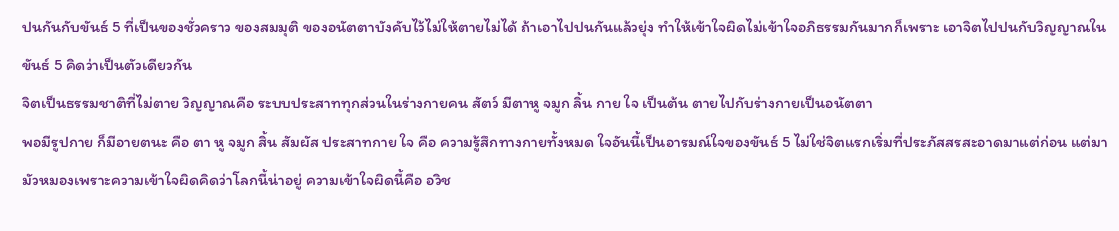ปนกันกับขันธ์ 5 ที่เป็นของชั่วคราว ของสมมุติ ของอนัตตาบังคับไว้ไม่ให้ตายไม่ได้ ถ้าเอาไปปนกันแล้วยุ่ง ทำให้เข้าใจผิดไม่เข้าใจอภิธรรมกันมากก็เพราะ เอาจิตไปปนกับวิญญาณในขันธ์ 5 คิดว่าเป็นตัวเดียวกัน
จิตเป็นธรรมชาติที่ไม่ตาย วิญญาณคือ ระบบประสาททุกส่วนในร่างกายคน สัตว์ มีตาหู จมูก ลิ้น กาย ใจ เป็นต้น ตายไปกับร่างกายเป็นอนัตตา
พอมีรูปกาย ก็มีอายตนะ คือ ตา หู จมูก สิ้น สัมผัส ประสาทกาย ใจ คือ ความรู้สึกทางกายทั้งหมด ใจอันนี้เป็นอารมณ์ใจของขันธ์ 5 ไม่ใช่จิตแรกเริ่มที่ประภัสสรสะอาดมาแต่ก่อน แต่มามัวหมองเพราะความเข้าใจผิดคิดว่าโลกนี้น่าอยู่ ความเข้าใจผิดนี้คือ อวิช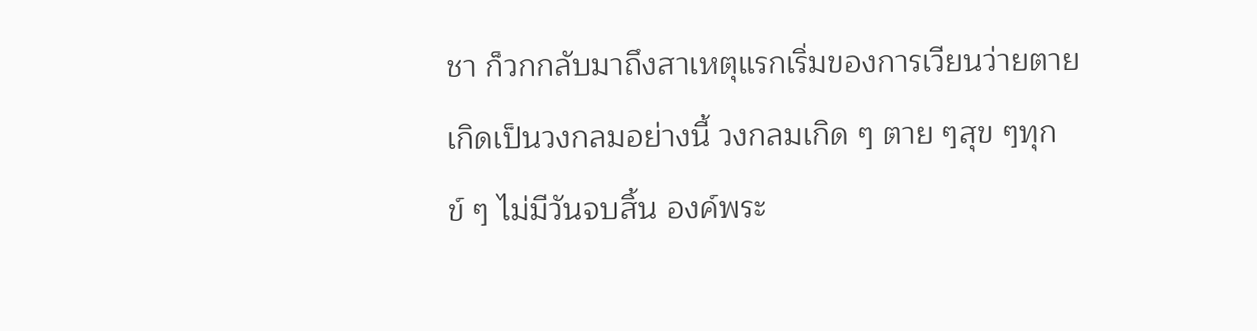ชา ก็วกกลับมาถึงสาเหตุแรกเริ่มของการเวียนว่ายตายเกิดเป็นวงกลมอย่างนี้ วงกลมเกิด ๆ ตาย ๆสุข ๆทุกข์ ๆ ไม่มีวันจบสิ้น องค์พระ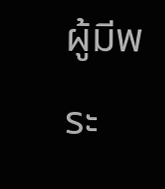ผู้มีพระ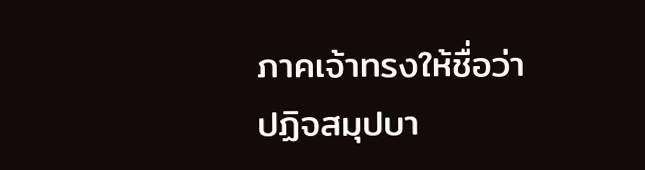ภาคเจ้าทรงให้ชื่อว่า ปฏิจสมุปบา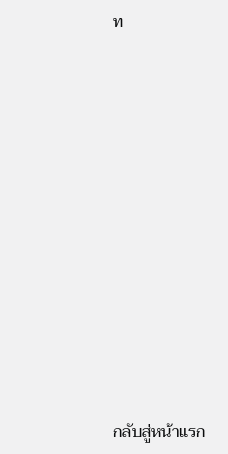ท












กลับสู่หน้าแรก